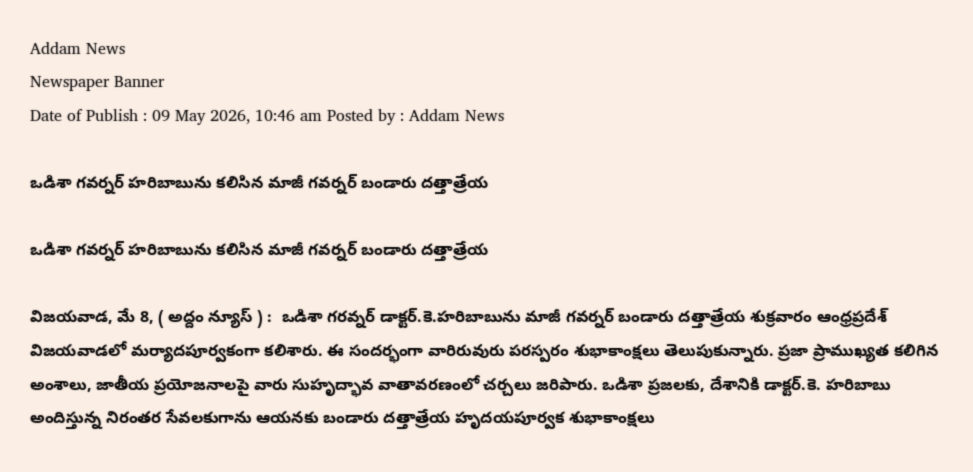Addam News
Newspaper Banner
Date of Publish : 09 May 2026, 10:46 am Posted by : Addam News

ఒడిశా గ‌వ‌ర్న‌ర్‌ హ‌రిబాబును క‌లిసిన మాజీ గ‌వ‌ర్న‌ర్ బండారు ద‌త్తాత్రేయ‌

ఒడిశా గ‌వ‌ర్న‌ర్‌ హ‌రిబాబును క‌లిసిన మాజీ గ‌వ‌ర్న‌ర్ బండారు ద‌త్తాత్రేయ‌

విజయవాడ, మే 8, ( అద్దం న్యూస్ ) :  ఒడిశా గ‌ర‌వ్న‌ర్ డాక్ట‌ర్‌.కె.హ‌రిబాబును మాజీ గ‌వ‌ర్న‌ర్ బండారు ద‌త్తాత్రేయ శుక్రవారం ఆంధ్ర‌ప్ర‌దేశ్ విజ‌య‌వాడ‌లో మ‌ర్యాద‌పూర్వ‌కంగా క‌లిశారు. ఈ సందర్భంగా వారిరువురు పరస్పరం శుభాకాంక్షలు తెలుపుకున్నారు. ప్రజా ప్రాముఖ్యత కలిగిన అంశాలు, జాతీయ ప్రయోజనాలపై వారు సుహృద్భావ వాతావరణంలో చర్చలు జరిపారు. ఒడిశా ప్రజలకు, దేశానికి డాక్ట‌ర్‌.కె. హరిబాబు అందిస్తున్న నిరంతర సేవలకుగాను ఆయ‌న‌కు బండారు దత్తాత్రేయ హృదయపూర్వక శుభాకాంక్షలు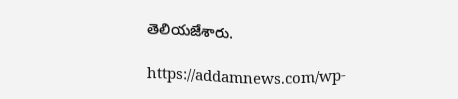తెలియజేశారు.

https://addamnews.com/wp-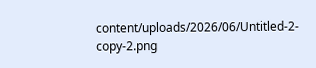content/uploads/2026/06/Untitled-2-copy-2.png